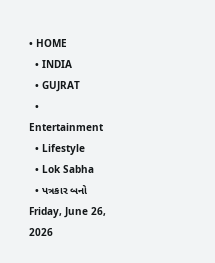• HOME
  • INDIA
  • GUJRAT
  • Entertainment
  • Lifestyle
  • Lok Sabha
  • પત્રકાર બનો
Friday, June 26, 2026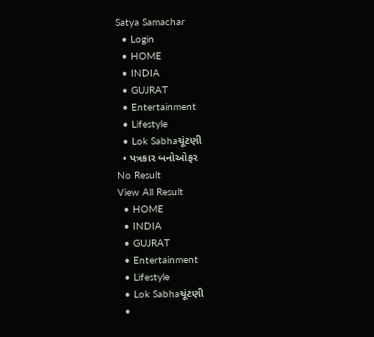Satya Samachar
  • Login
  • HOME
  • INDIA
  • GUJRAT
  • Entertainment
  • Lifestyle
  • Lok Sabhaચૂંટણી
  • પત્રકાર બનોઓફર
No Result
View All Result
  • HOME
  • INDIA
  • GUJRAT
  • Entertainment
  • Lifestyle
  • Lok Sabhaચૂંટણી
  •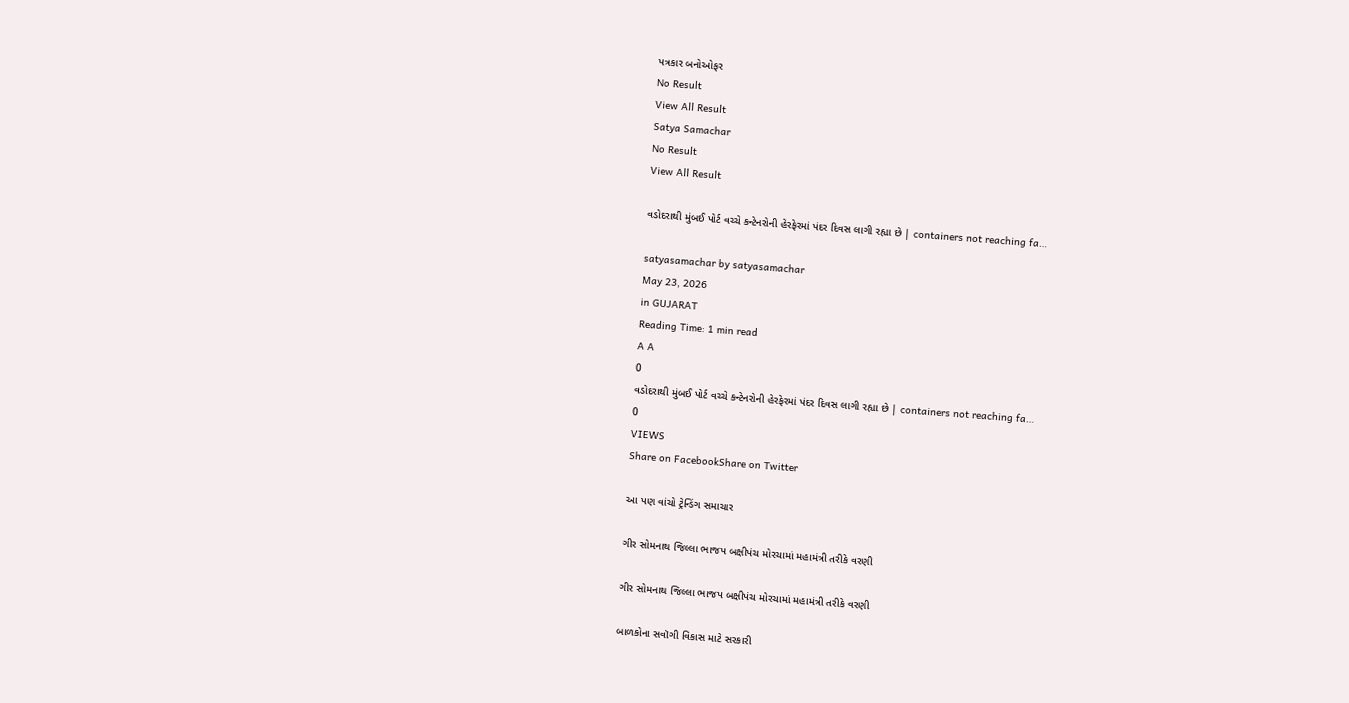પત્રકાર બનોઓફર
No Result
View All Result
Satya Samachar
No Result
View All Result

વડોદરાથી મુંબઈ પોર્ટ વચ્ચે કન્ટેનરોની હેરફેરમાં પંદર દિવસ લાગી રહ્યા છે | containers not reaching fa…

satyasamachar by satyasamachar
May 23, 2026
in GUJARAT
Reading Time: 1 min read
A A
0
વડોદરાથી મુંબઈ પોર્ટ વચ્ચે કન્ટેનરોની હેરફેરમાં પંદર દિવસ લાગી રહ્યા છે | containers not reaching fa…
0
VIEWS
Share on FacebookShare on Twitter

આ પણ વાંચો ટ્રેન્ડિંગ સમાચાર

ગીર સોમનાથ જિલ્લા ભાજપ બક્ષીપંચ મોરચામાં મહામંત્રી તરીકે વરણી

ગીર સોમનાથ જિલ્લા ભાજપ બક્ષીપંચ મોરચામાં મહામંત્રી તરીકે વરણી

બાળકોના સવૉગી વિકાસ માટે સરકારી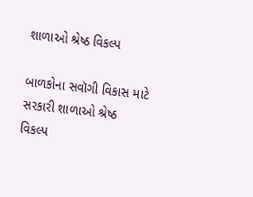શાળાઓ શ્રેષ્ઠ વિકલ્પ

બાળકોના સવૉગી વિકાસ માટે સરકારી શાળાઓ શ્રેષ્ઠ વિકલ્પ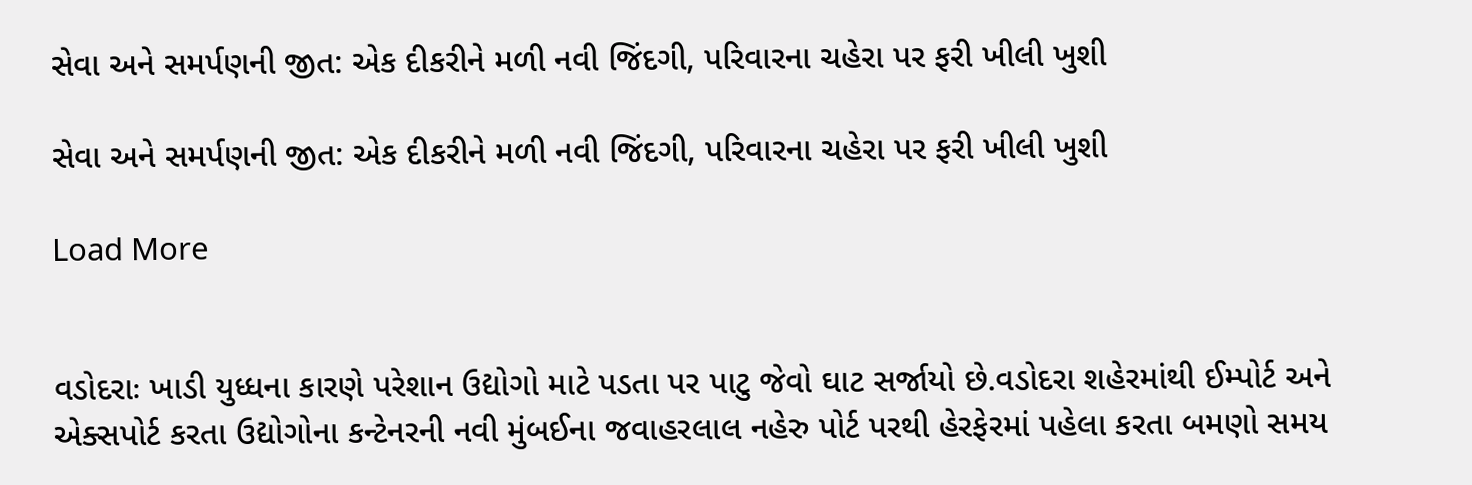સેવા અને સમર્પણની જીત: એક દીકરીને મળી નવી જિંદગી, પરિવારના ચહેરા પર ફરી ખીલી ખુશી

સેવા અને સમર્પણની જીત: એક દીકરીને મળી નવી જિંદગી, પરિવારના ચહેરા પર ફરી ખીલી ખુશી

Load More


વડોદરાઃ ખાડી યુધ્ધના કારણે પરેશાન ઉદ્યોગો માટે પડતા પર પાટુ જેવો ઘાટ સર્જાયો છે.વડોદરા શહેરમાંથી ઈમ્પોર્ટ અને એક્સપોર્ટ કરતા ઉદ્યોગોના કન્ટેનરની નવી મુંબઈના જવાહરલાલ નહેરુ પોર્ટ પરથી હેરફેરમાં પહેલા કરતા બમણો સમય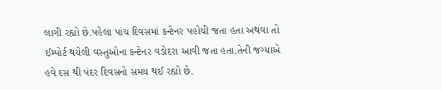લાગી રહ્યો છે.પહેલા પાંચ દિવસમાં કન્ટેનર પહોંચી જતા હતા અથવા તો ઈમ્પોર્ટ થયેલી વસ્તુઓના કન્ટેનર વડોદરા આવી જતા હતા.તેની જગ્યાએ હવે દસ થી પંદર દિવસનો સમય થઈ રહ્યો છે.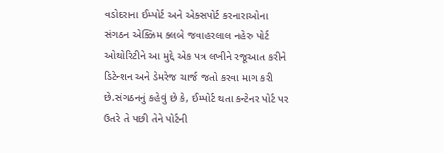વડોદરાના ઈમ્પોર્ટ અને એક્સપોર્ટ કરનારાઓના સંગઠન એક્ઝિમ ક્લબે જવાહરલાલ નહેરુ પોર્ટ ઓથોરિટીને આ મુદ્દે એક પત્ર લખીને રજૂઆત કરીને ડિટેન્શન અને ડેમરેજ ચાર્જ જતો કરવા માગ કરી છે.સંગઠનનું કહેવું છે કે, ઈમ્પોર્ટ થતા કન્ટેનર પોર્ટ પર ઉતરે તે પછી તેને પોર્ટની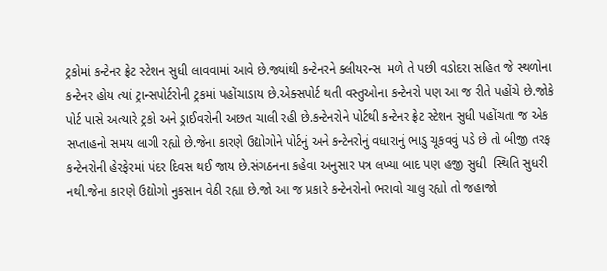ટ્રકોમાં કન્ટેનર ફ્રેટ સ્ટેશન સુધી લાવવામાં આવે છે.જ્યાંથી કન્ટેનરને ક્લીયરન્સ  મળે તે પછી વડોદરા સહિત જે સ્થળોના કન્ટેનર હોય ત્યાં ટ્રાન્સપોર્ટરોની ટ્રકમાં પહોંચાડાય છે.એક્સપોર્ટ થતી વસ્તુઓના કન્ટેનરો પણ આ જ રીતે પહોંચે છે.જોકે પોર્ટ પાસે અત્યારે ટ્રકો અને ડ્રાઈવરોની અછત ચાલી રહી છે.કન્ટેનરોને પોર્ટથી કન્ટેનર ફ્રેટ સ્ટેશન સુધી પહોંચતા જ એક સપ્તાહનો સમય લાગી રહ્યો છે.જેના કારણે ઉદ્યોગોને પોર્ટનું અને કન્ટેનરોનું વધારાનું ભાડુ ચૂકવવું પડે છે તો બીજી તરફ કન્ટેનરોની હેરફેરમાં પંદર દિવસ થઈ જાય છે.સંગઠનના કહેવા અનુસાર પત્ર લખ્યા બાદ પણ હજી સુધી  સ્થિતિ સુધરી નથી.જેના કારણે ઉદ્યોગો નુકસાન વેઠી રહ્યા છે.જો આ જ પ્રકારે કન્ટેનરોનો ભરાવો ચાલુ રહ્યો તો જહાજો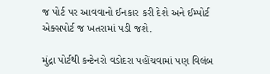જ પોર્ટ પર આવવાનો ઈનકાર કરી દેશે અને ઈમ્પોર્ટ એક્સપોર્ટ જ ખતરામાં પડી જશે.

મુંદ્રા પોર્ટથી કન્ટેનરો વડોદરા પહોંચવામાં પણ વિલંબ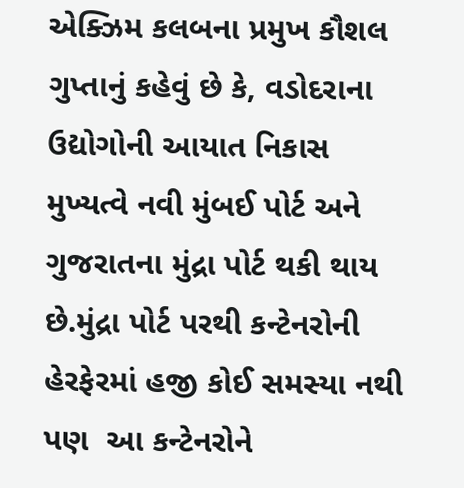એક્ઝિમ કલબના પ્રમુખ કૌશલ ગુપ્તાનું કહેવું છે કે, વડોદરાના ઉદ્યોગોની આયાત નિકાસ મુખ્યત્વે નવી મુંબઈ પોર્ટ અને ગુજરાતના મુંદ્રા પોર્ટ થકી થાય છે.મુંદ્રા પોર્ટ પરથી કન્ટેનરોની હેરફેરમાં હજી કોઈ સમસ્યા નથી પણ  આ કન્ટેનરોને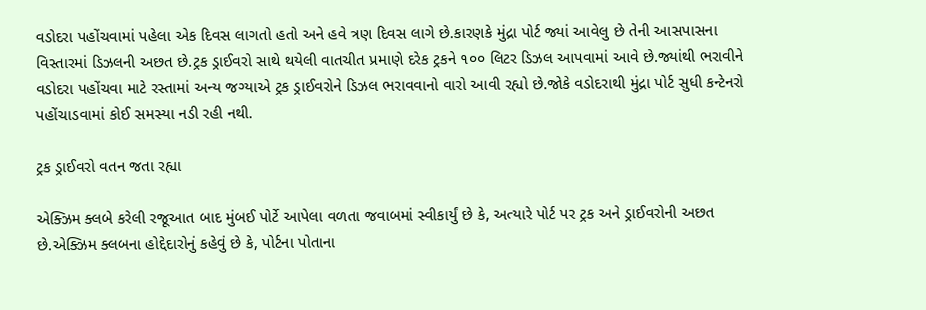વડોદરા પહોંચવામાં પહેલા એક દિવસ લાગતો હતો અને હવે ત્રણ દિવસ લાગે છે.કારણકે મુંદ્રા પોર્ટ જ્યાં આવેલુ છે તેની આસપાસના વિસ્તારમાં ડિઝલની અછત છે.ટ્રક ડ્રાઈવરો સાથે થયેલી વાતચીત પ્રમાણે દરેક ટ્રકને ૧૦૦ લિટર ડિઝલ આપવામાં આવે છે.જ્યાંથી ભરાવીને વડોદરા પહોંચવા માટે રસ્તામાં અન્ય જગ્યાએ ટ્રક ડ્રાઈવરોને ડિઝલ ભરાવવાનો વારો આવી રહ્યો છે.જોકે વડોદરાથી મુંદ્રા પોર્ટ સુધી કન્ટેનરો પહોંચાડવામાં કોઈ સમસ્યા નડી રહી નથી.

ટ્રક ડ્રાઈવરો વતન જતા રહ્યા

એક્ઝિમ ક્લબે કરેલી રજૂઆત બાદ મુંબઈ પોર્ટે આપેલા વળતા જવાબમાં સ્વીકાર્યું છે કે, અત્યારે પોર્ટ પર ટ્રક અને ડ્રાઈવરોની અછત છે.એક્ઝિમ ક્લબના હોદ્દેદારોનું કહેવું છે કે, પોર્ટના પોતાના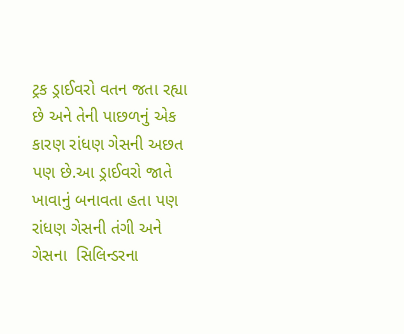ટ્રક ડ્રાઈવરો વતન જતા રહ્યા છે અને તેની પાછળનું એક કારણ રાંધણ ગેસની અછત પણ છે.આ ડ્રાઈવરો જાતે ખાવાનું બનાવતા હતા પણ રાંધણ ગેસની તંગી અને ગેસના  સિલિન્ડરના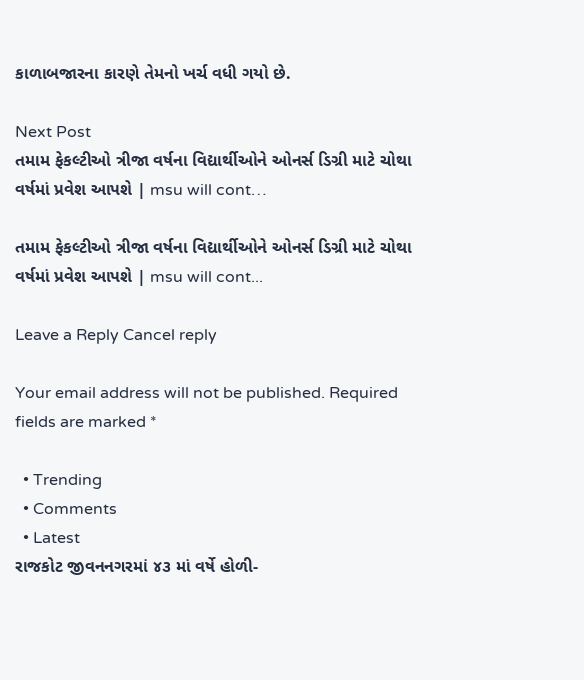કાળાબજારના કારણે તેમનો ખર્ચ વધી ગયો છે.

Next Post
તમામ ફેકલ્ટીઓ ત્રીજા વર્ષના વિદ્યાર્થીઓને ઓનર્સ ડિગ્રી માટે ચોથા વર્ષમાં પ્રવેશ આપશે | msu will cont…

તમામ ફેકલ્ટીઓ ત્રીજા વર્ષના વિદ્યાર્થીઓને ઓનર્સ ડિગ્રી માટે ચોથા વર્ષમાં પ્રવેશ આપશે | msu will cont...

Leave a Reply Cancel reply

Your email address will not be published. Required fields are marked *

  • Trending
  • Comments
  • Latest
રાજકોટ જીવનનગરમાં ૪૩ માં વર્ષે હોળી-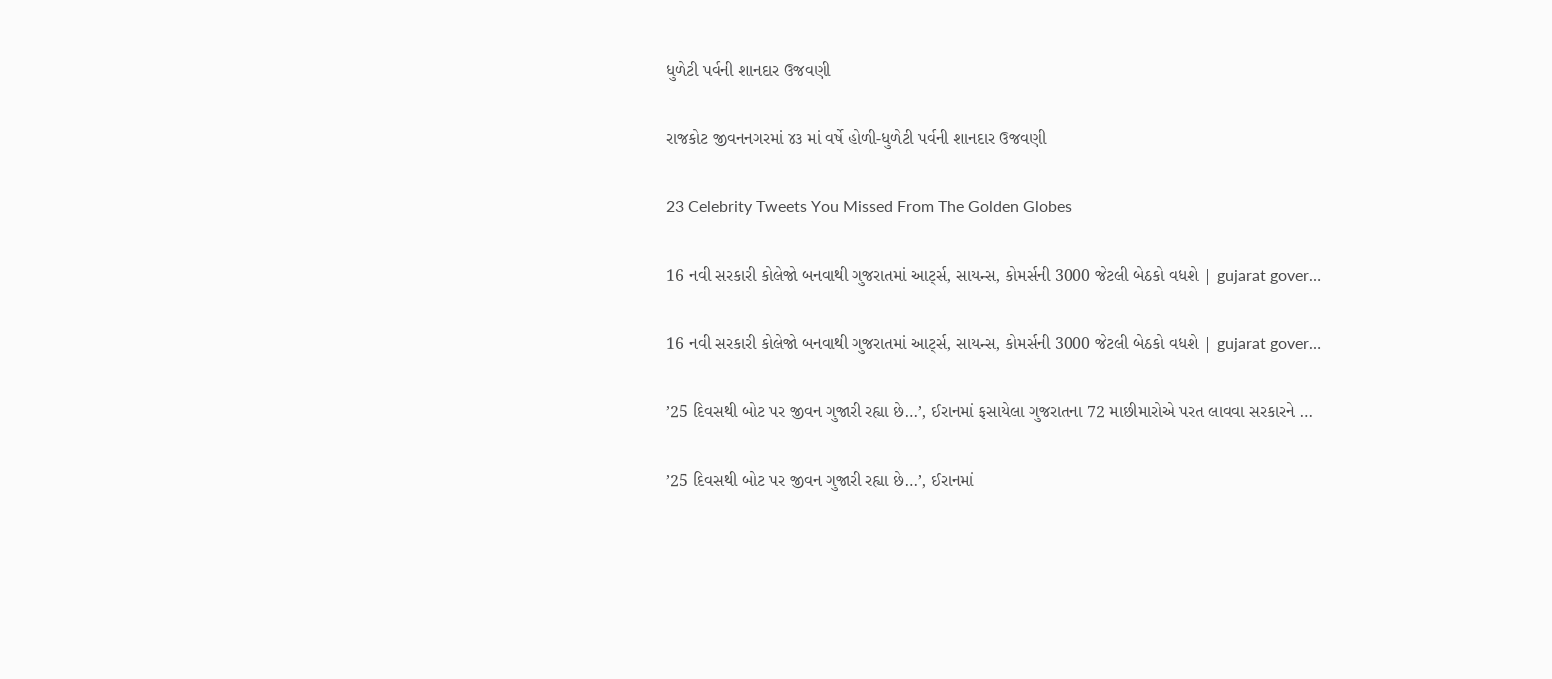ધુળેટી પર્વની શાનદાર ઉજવણી

રાજકોટ જીવનનગરમાં ૪૩ માં વર્ષે હોળી-ધુળેટી પર્વની શાનદાર ઉજવણી

23 Celebrity Tweets You Missed From The Golden Globes

16 નવી સરકારી કોલેજો બનવાથી ગુજરાતમાં આર્ટ્સ, સાયન્સ, કોમર્સની 3000 જેટલી બેઠકો વધશે | gujarat gover…

16 નવી સરકારી કોલેજો બનવાથી ગુજરાતમાં આર્ટ્સ, સાયન્સ, કોમર્સની 3000 જેટલી બેઠકો વધશે | gujarat gover…

’25 દિવસથી બોટ પર જીવન ગુજારી રહ્યા છે…’, ઈરાનમાં ફસાયેલા ગુજરાતના 72 માછીમારોએ પરત લાવવા સરકારને …

’25 દિવસથી બોટ પર જીવન ગુજારી રહ્યા છે…’, ઈરાનમાં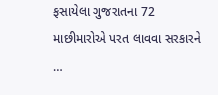ફસાયેલા ગુજરાતના 72 માછીમારોએ પરત લાવવા સરકારને …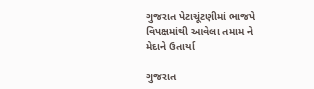ગુજરાત પેટાચૂંટણીમાં ભાજપે વિપક્ષમાંથી આવેલા તમામ ને મેદાને ઉતાર્યા

ગુજરાત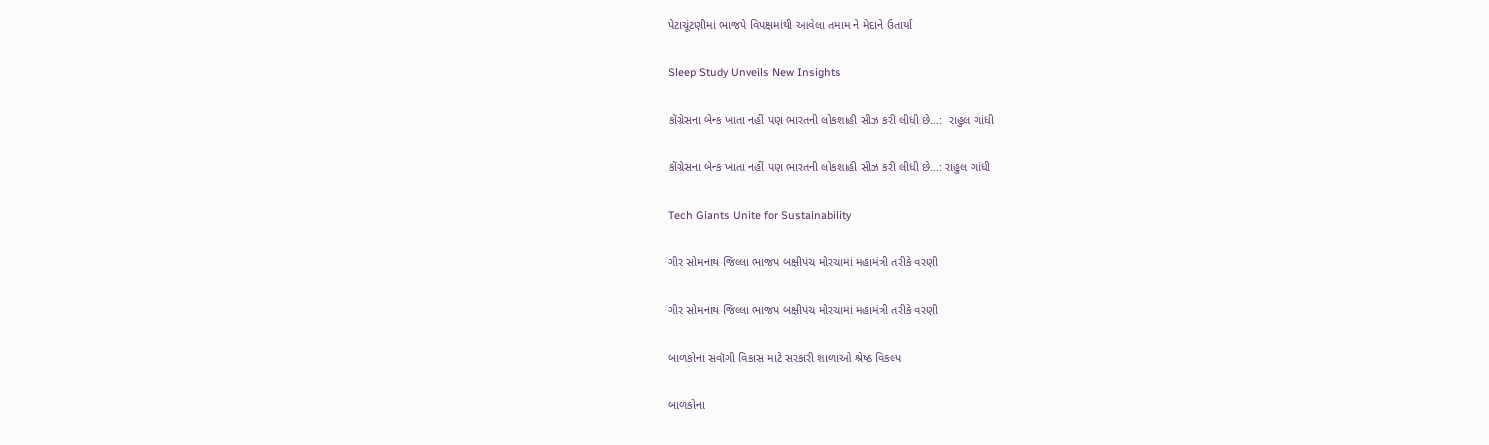પેટાચૂંટણીમાં ભાજપે વિપક્ષમાંથી આવેલા તમામ ને મેદાને ઉતાર્યા

Sleep Study Unveils New Insights

કોંગ્રેસના બેન્ક ખાતા નહીં પણ ભારતની લોકશાહી સીઝ કરી લીધી છે…:  રાહુલ ગાંધી

કોંગ્રેસના બેન્ક ખાતા નહીં પણ ભારતની લોકશાહી સીઝ કરી લીધી છે…: રાહુલ ગાંધી

Tech Giants Unite for Sustainability

ગીર સોમનાથ જિલ્લા ભાજપ બક્ષીપંચ મોરચામાં મહામંત્રી તરીકે વરણી

ગીર સોમનાથ જિલ્લા ભાજપ બક્ષીપંચ મોરચામાં મહામંત્રી તરીકે વરણી

બાળકોના સવૉગી વિકાસ માટે સરકારી શાળાઓ શ્રેષ્ઠ વિકલ્પ

બાળકોના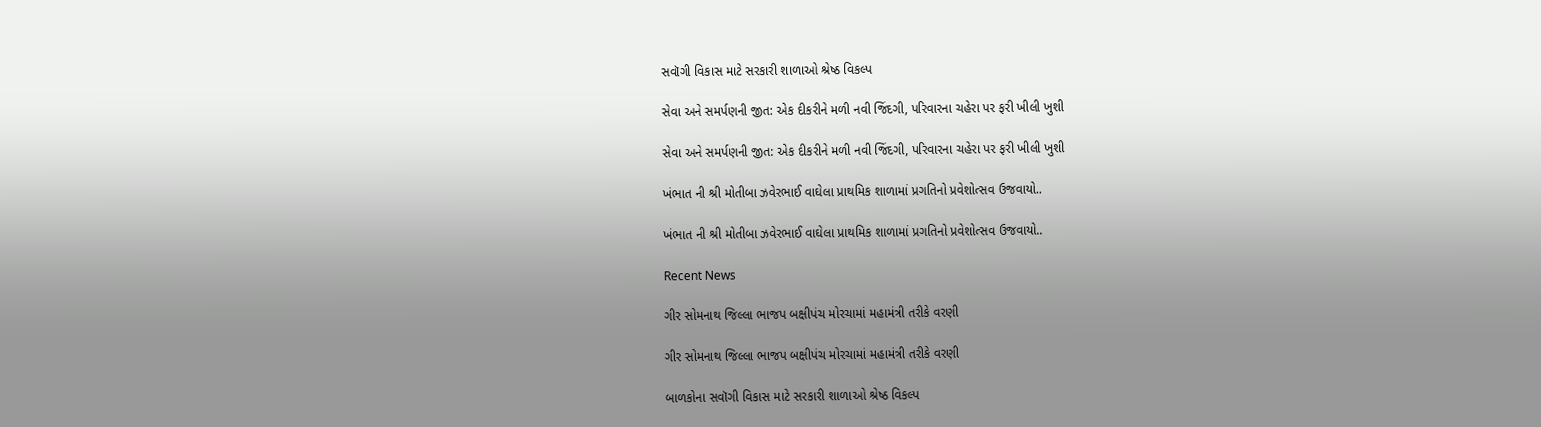સવૉગી વિકાસ માટે સરકારી શાળાઓ શ્રેષ્ઠ વિકલ્પ

સેવા અને સમર્પણની જીત: એક દીકરીને મળી નવી જિંદગી, પરિવારના ચહેરા પર ફરી ખીલી ખુશી

સેવા અને સમર્પણની જીત: એક દીકરીને મળી નવી જિંદગી, પરિવારના ચહેરા પર ફરી ખીલી ખુશી

ખંભાત ની શ્રી મોતીબા ઝવેરભાઈ વાઘેલા પ્રાથમિક શાળામાં પ્રગતિનો પ્રવેશોત્સવ ઉજવાયો..

ખંભાત ની શ્રી મોતીબા ઝવેરભાઈ વાઘેલા પ્રાથમિક શાળામાં પ્રગતિનો પ્રવેશોત્સવ ઉજવાયો..

Recent News

ગીર સોમનાથ જિલ્લા ભાજપ બક્ષીપંચ મોરચામાં મહામંત્રી તરીકે વરણી

ગીર સોમનાથ જિલ્લા ભાજપ બક્ષીપંચ મોરચામાં મહામંત્રી તરીકે વરણી

બાળકોના સવૉગી વિકાસ માટે સરકારી શાળાઓ શ્રેષ્ઠ વિકલ્પ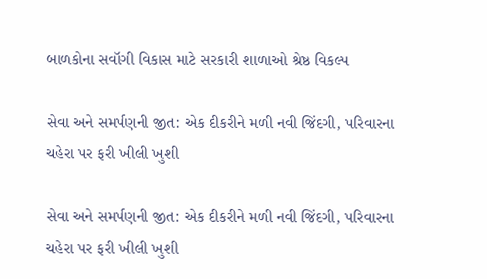બાળકોના સવૉગી વિકાસ માટે સરકારી શાળાઓ શ્રેષ્ઠ વિકલ્પ

સેવા અને સમર્પણની જીત: એક દીકરીને મળી નવી જિંદગી, પરિવારના ચહેરા પર ફરી ખીલી ખુશી

સેવા અને સમર્પણની જીત: એક દીકરીને મળી નવી જિંદગી, પરિવારના ચહેરા પર ફરી ખીલી ખુશી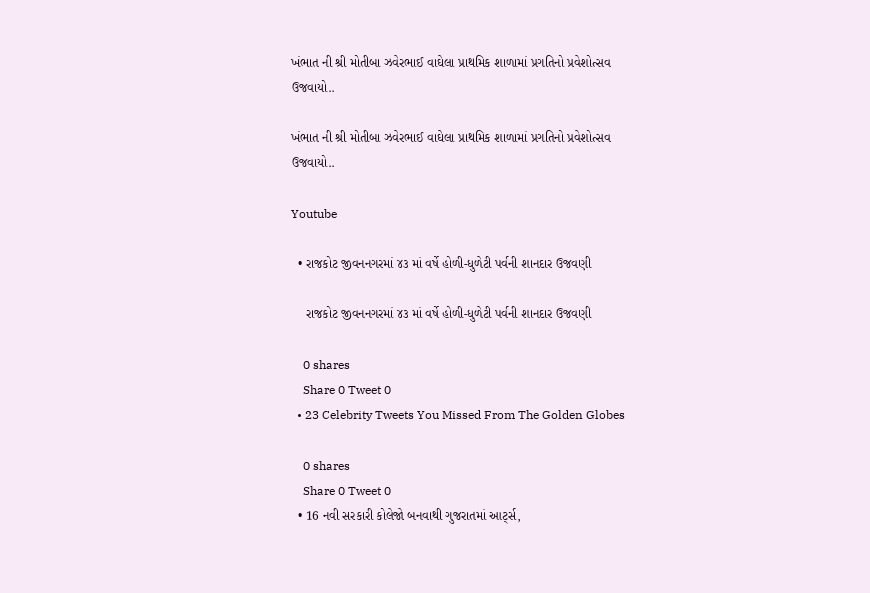ખંભાત ની શ્રી મોતીબા ઝવેરભાઈ વાઘેલા પ્રાથમિક શાળામાં પ્રગતિનો પ્રવેશોત્સવ ઉજવાયો..

ખંભાત ની શ્રી મોતીબા ઝવેરભાઈ વાઘેલા પ્રાથમિક શાળામાં પ્રગતિનો પ્રવેશોત્સવ ઉજવાયો..

Youtube

  • રાજકોટ જીવનનગરમાં ૪૩ માં વર્ષે હોળી-ધુળેટી પર્વની શાનદાર ઉજવણી

    રાજકોટ જીવનનગરમાં ૪૩ માં વર્ષે હોળી-ધુળેટી પર્વની શાનદાર ઉજવણી

    0 shares
    Share 0 Tweet 0
  • 23 Celebrity Tweets You Missed From The Golden Globes

    0 shares
    Share 0 Tweet 0
  • 16 નવી સરકારી કોલેજો બનવાથી ગુજરાતમાં આર્ટ્સ,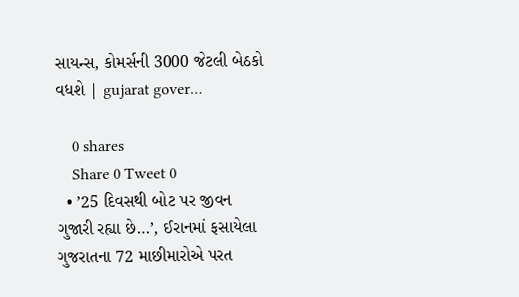સાયન્સ, કોમર્સની 3000 જેટલી બેઠકો વધશે | gujarat gover…

    0 shares
    Share 0 Tweet 0
  • ’25 દિવસથી બોટ પર જીવન ગુજારી રહ્યા છે…’, ઈરાનમાં ફસાયેલા ગુજરાતના 72 માછીમારોએ પરત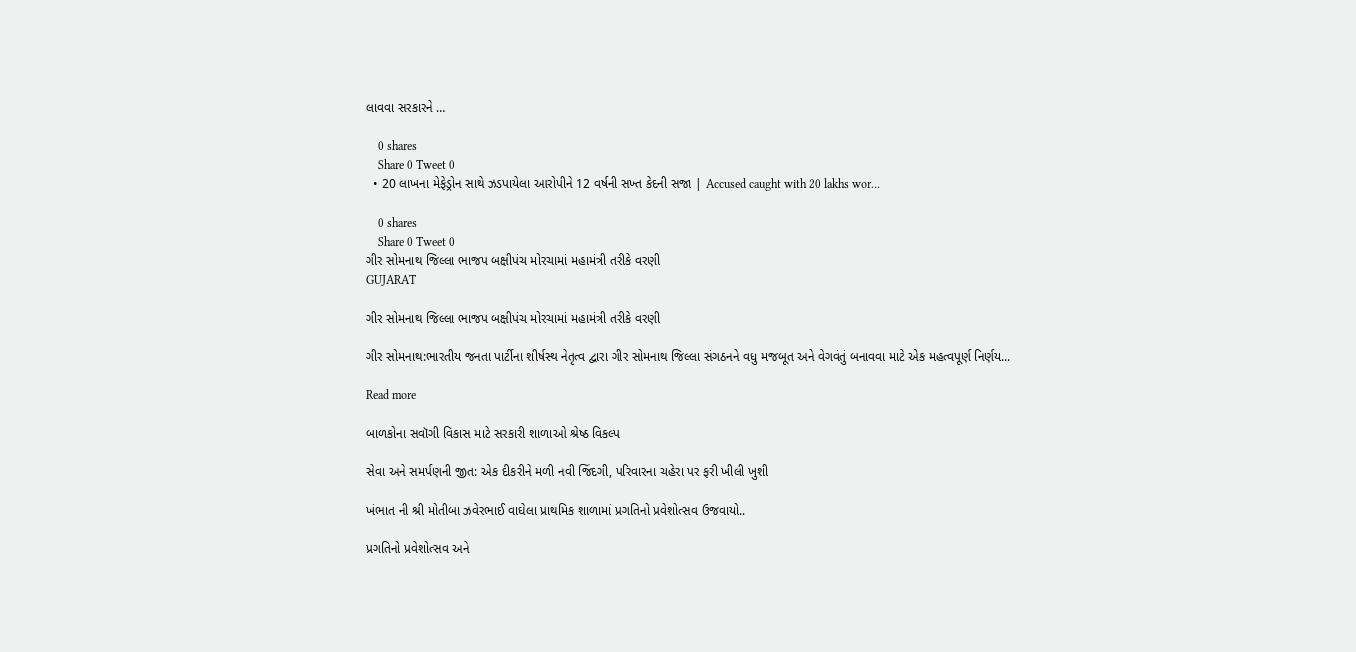લાવવા સરકારને …

    0 shares
    Share 0 Tweet 0
  • 20 લાખના મેફેડ્રોન સાથે ઝડપાયેલા આરોપીને 12 વર્ષની સખ્ત કેદની સજા | Accused caught with 20 lakhs wor…

    0 shares
    Share 0 Tweet 0
ગીર સોમનાથ જિલ્લા ભાજપ બક્ષીપંચ મોરચામાં મહામંત્રી તરીકે વરણી
GUJARAT

ગીર સોમનાથ જિલ્લા ભાજપ બક્ષીપંચ મોરચામાં મહામંત્રી તરીકે વરણી

ગીર સોમનાથ:ભારતીય જનતા પાર્ટીના શીર્ષસ્થ નેતૃત્વ દ્વારા ગીર સોમનાથ જિલ્લા સંગઠનને વધુ મજબૂત અને વેગવંતું બનાવવા માટે એક મહત્વપૂર્ણ નિર્ણય...

Read more

બાળકોના સવૉગી વિકાસ માટે સરકારી શાળાઓ શ્રેષ્ઠ વિકલ્પ

સેવા અને સમર્પણની જીત: એક દીકરીને મળી નવી જિંદગી, પરિવારના ચહેરા પર ફરી ખીલી ખુશી

ખંભાત ની શ્રી મોતીબા ઝવેરભાઈ વાઘેલા પ્રાથમિક શાળામાં પ્રગતિનો પ્રવેશોત્સવ ઉજવાયો..

પ્રગતિનો પ્રવેશોત્સવ અને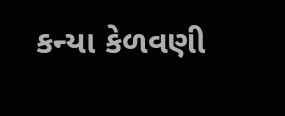કન્યા કેળવણી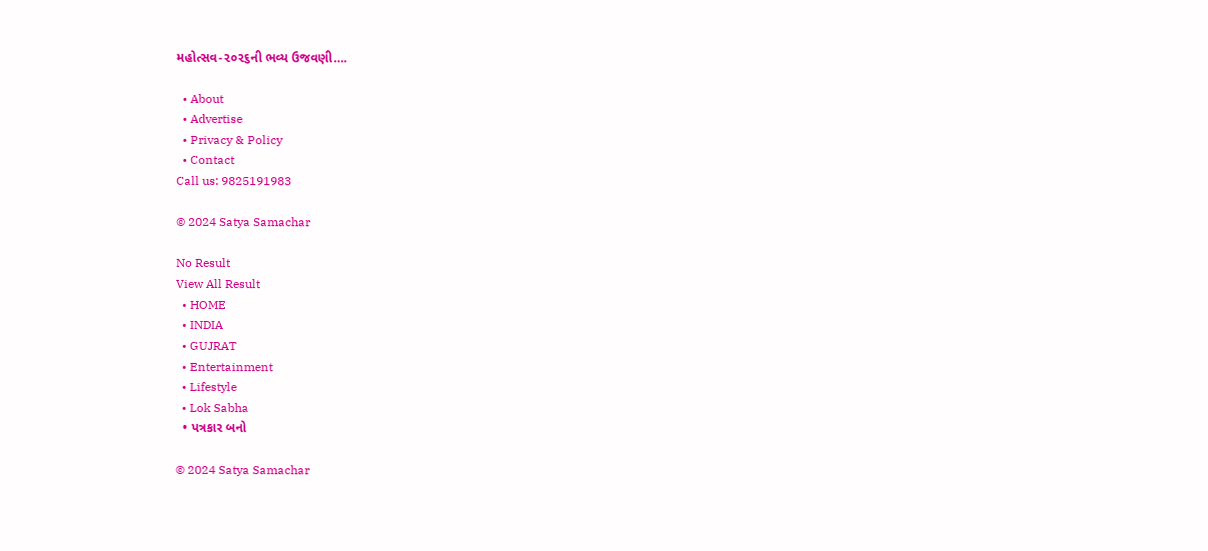મહોત્સવ-૨૦૨૬ની ભવ્ય ઉજવણી….

  • About
  • Advertise
  • Privacy & Policy
  • Contact
Call us: 9825191983

© 2024 Satya Samachar

No Result
View All Result
  • HOME
  • INDIA
  • GUJRAT
  • Entertainment
  • Lifestyle
  • Lok Sabha
  • પત્રકાર બનો

© 2024 Satya Samachar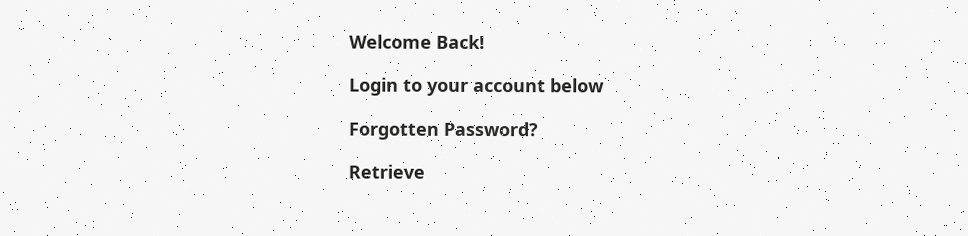Welcome Back!

Login to your account below

Forgotten Password?

Retrieve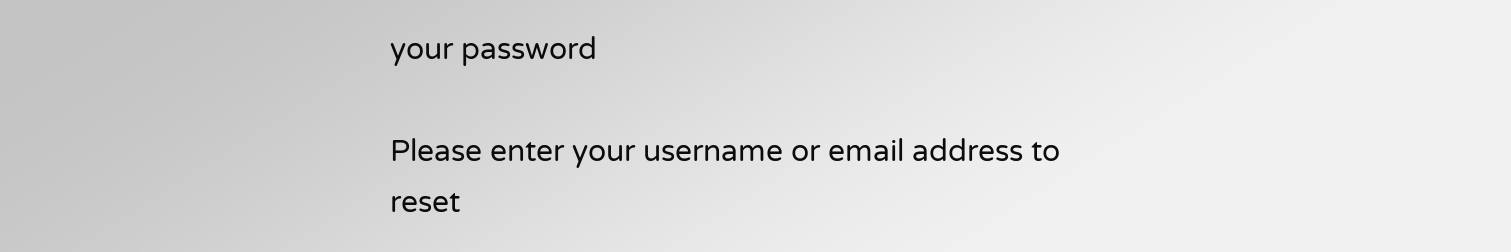your password

Please enter your username or email address to reset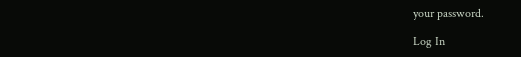your password.

Log In